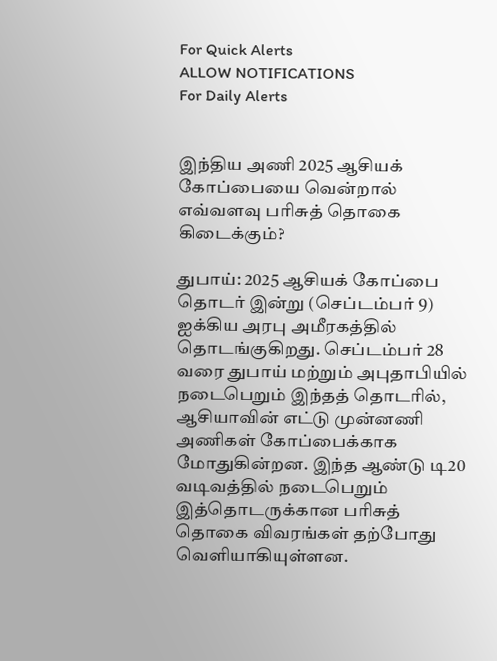For Quick Alerts
ALLOW NOTIFICATIONS
For Daily Alerts


இந்திய அணி 2025 ஆசியக் கோப்பையை வென்றால் எவ்வளவு பரிசுத் தொகை கிடைக்கும்?

துபாய்: 2025 ஆசியக் கோப்பை தொடர் இன்று (செப்டம்பர் 9) ஐக்கிய அரபு அமீரகத்தில் தொடங்குகிறது. செப்டம்பர் 28 வரை துபாய் மற்றும் அபுதாபியில் நடைபெறும் இந்தத் தொடரில், ஆசியாவின் எட்டு முன்னணி அணிகள் கோப்பைக்காக மோதுகின்றன. இந்த ஆண்டு டி20 வடிவத்தில் நடைபெறும் இத்தொடருக்கான பரிசுத் தொகை விவரங்கள் தற்போது வெளியாகியுள்ளன.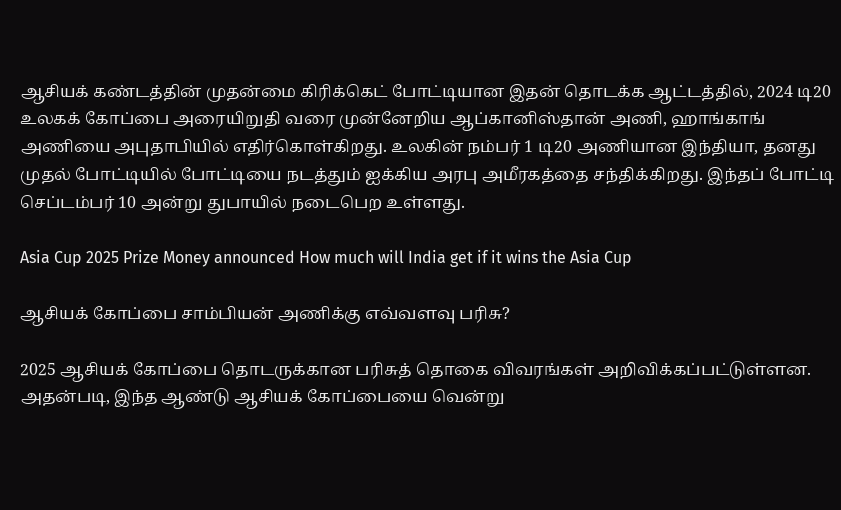ஆசியக் கண்டத்தின் முதன்மை கிரிக்கெட் போட்டியான இதன் தொடக்க ஆட்டத்தில், 2024 டி20 உலகக் கோப்பை அரையிறுதி வரை முன்னேறிய ஆப்கானிஸ்தான் அணி, ஹாங்காங் அணியை அபுதாபியில் எதிர்கொள்கிறது. உலகின் நம்பர் 1 டி20 அணியான இந்தியா, தனது முதல் போட்டியில் போட்டியை நடத்தும் ஐக்கிய அரபு அமீரகத்தை சந்திக்கிறது. இந்தப் போட்டி செப்டம்பர் 10 அன்று துபாயில் நடைபெற உள்ளது.

Asia Cup 2025 Prize Money announced How much will India get if it wins the Asia Cup

ஆசியக் கோப்பை சாம்பியன் அணிக்கு எவ்வளவு பரிசு?

2025 ஆசியக் கோப்பை தொடருக்கான பரிசுத் தொகை விவரங்கள் அறிவிக்கப்பட்டுள்ளன. அதன்படி, இந்த ஆண்டு ஆசியக் கோப்பையை வென்று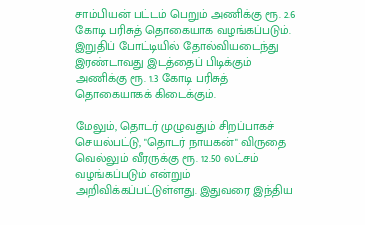சாம்பியன் பட்டம் பெறும் அணிக்கு ரூ. 2.6 கோடி பரிசுத் தொகையாக வழங்கப்படும். இறுதிப் போட்டியில் தோல்வியடைந்து இரண்டாவது இடத்தைப் பிடிக்கும் அணிக்கு ரூ. 1.3 கோடி பரிசுத் தொகையாகக் கிடைக்கும்.

மேலும், தொடர் முழுவதும் சிறப்பாகச் செயல்பட்டு, "தொடர் நாயகன்" விருதை வெல்லும் வீரருக்கு ரூ. 12.50 லட்சம் வழங்கப்படும் என்றும் அறிவிக்கப்பட்டுள்ளது. இதுவரை இந்திய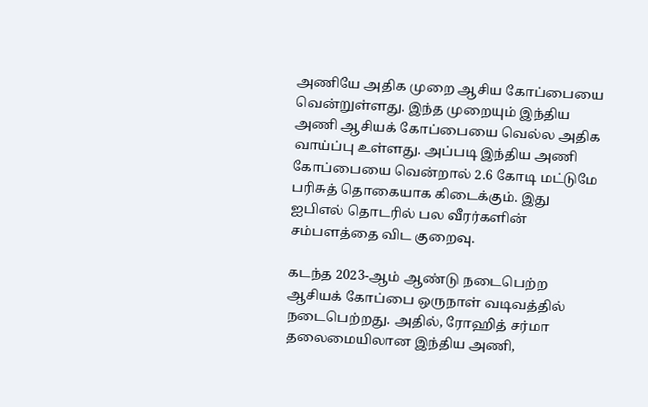அணியே அதிக முறை ஆசிய கோப்பையை வென்றுள்ளது. இந்த முறையும் இந்திய அணி ஆசியக் கோப்பையை வெல்ல அதிக வாய்ப்பு உள்ளது. அப்படி இந்திய அணி கோப்பையை வென்றால் 2.6 கோடி மட்டுமே பரிசுத் தொகையாக கிடைக்கும். இது ஐபிஎல் தொடரில் பல வீரர்களின் சம்பளத்தை விட குறைவு.

கடந்த 2023-ஆம் ஆண்டு நடைபெற்ற ஆசியக் கோப்பை ஒருநாள் வடிவத்தில் நடைபெற்றது. அதில், ரோஹித் சர்மா தலைமையிலான இந்திய அணி,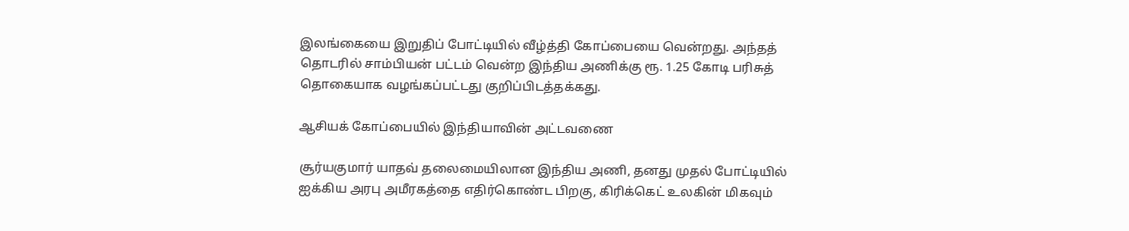இலங்கையை இறுதிப் போட்டியில் வீழ்த்தி கோப்பையை வென்றது. அந்தத் தொடரில் சாம்பியன் பட்டம் வென்ற இந்திய அணிக்கு ரூ. 1.25 கோடி பரிசுத் தொகையாக வழங்கப்பட்டது குறிப்பிடத்தக்கது.

ஆசியக் கோப்பையில் இந்தியாவின் அட்டவணை

சூர்யகுமார் யாதவ் தலைமையிலான இந்திய அணி, தனது முதல் போட்டியில் ஐக்கிய அரபு அமீரகத்தை எதிர்கொண்ட பிறகு, கிரிக்கெட் உலகின் மிகவும்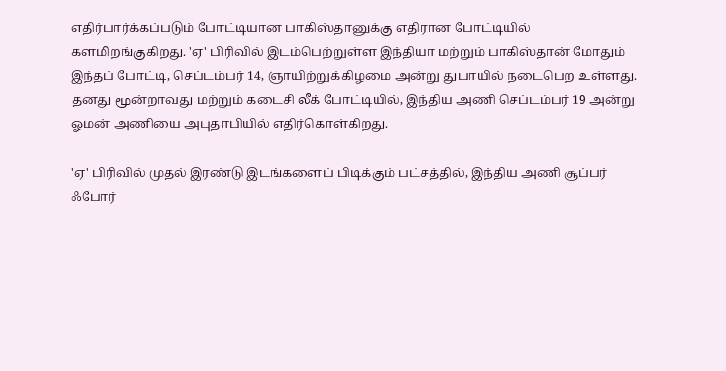எதிர்பார்க்கப்படும் போட்டியான பாகிஸ்தானுக்கு எதிரான போட்டியில் களமிறங்குகிறது. 'ஏ' பிரிவில் இடம்பெற்றுள்ள இந்தியா மற்றும் பாகிஸ்தான் மோதும் இந்தப் போட்டி, செப்டம்பர் 14, ஞாயிற்றுக்கிழமை அன்று துபாயில் நடைபெற உள்ளது. தனது மூன்றாவது மற்றும் கடைசி லீக் போட்டியில், இந்திய அணி செப்டம்பர் 19 அன்று ஓமன் அணியை அபுதாபியில் எதிர்கொள்கிறது.

'ஏ' பிரிவில் முதல் இரண்டு இடங்களைப் பிடிக்கும் பட்சத்தில், இந்திய அணி சூப்பர் ஃபோர்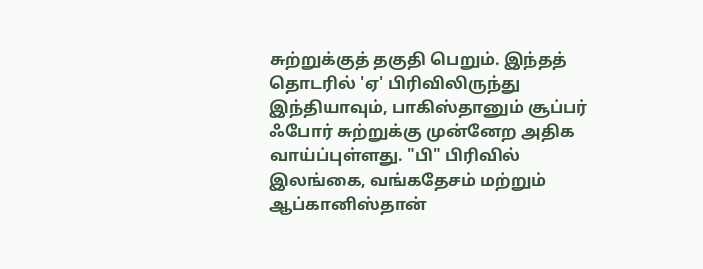சுற்றுக்குத் தகுதி பெறும். இந்தத் தொடரில் 'ஏ' பிரிவிலிருந்து இந்தியாவும், பாகிஸ்தானும் சூப்பர் ஃபோர் சுற்றுக்கு முன்னேற அதிக வாய்ப்புள்ளது. "பி" பிரிவில் இலங்கை, வங்கதேசம் மற்றும் ஆப்கானிஸ்தான்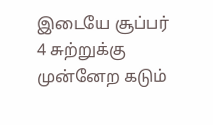இடையே சூப்பர் 4 சுற்றுக்கு முன்னேற கடும்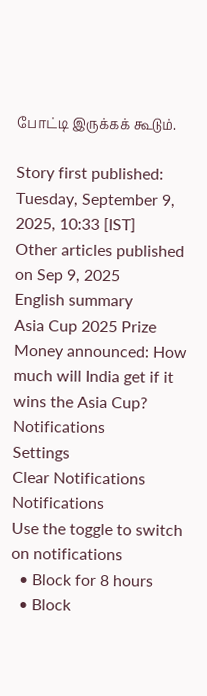போட்டி இருக்கக் கூடும்.

Story first published: Tuesday, September 9, 2025, 10:33 [IST]
Other articles published on Sep 9, 2025
English summary
Asia Cup 2025 Prize Money announced: How much will India get if it wins the Asia Cup?
Notifications
Settings
Clear Notifications
Notifications
Use the toggle to switch on notifications
  • Block for 8 hours
  • Block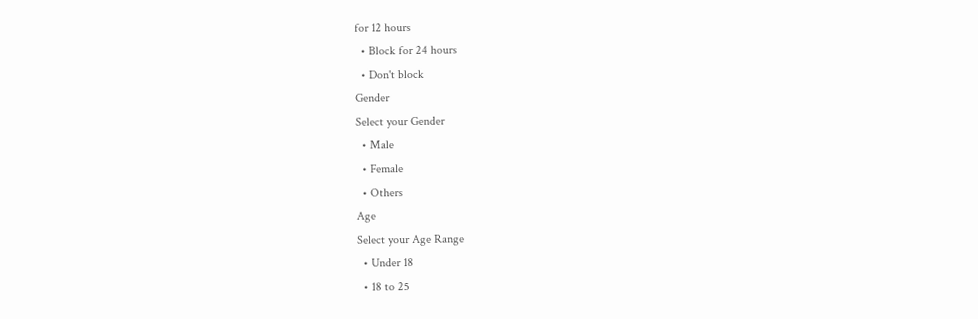for 12 hours
  • Block for 24 hours
  • Don't block
Gender
Select your Gender
  • Male
  • Female
  • Others
Age
Select your Age Range
  • Under 18
  • 18 to 25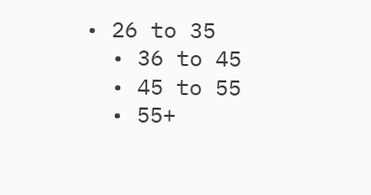• 26 to 35
  • 36 to 45
  • 45 to 55
  • 55+